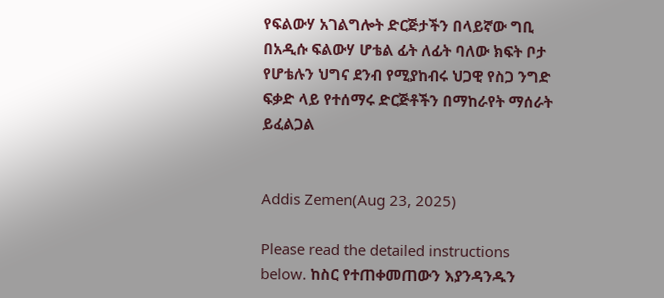የፍልውሃ አገልግሎት ድርጅታችን በላይኛው ግቢ በአዲሱ ፍልውሃ ሆቴል ፊት ለፊት ባለው ክፍት ቦታ የሆቴሉን ህግና ደንብ የሚያከብሩ ህጋዊ የስጋ ንግድ ፍቃድ ላይ የተሰማሩ ድርጅቶችን በማከራየት ማሰራት ይፈልጋል


Addis Zemen(Aug 23, 2025)

Please read the detailed instructions below. ከስር የተጠቀመጠውን እያንዳንዱን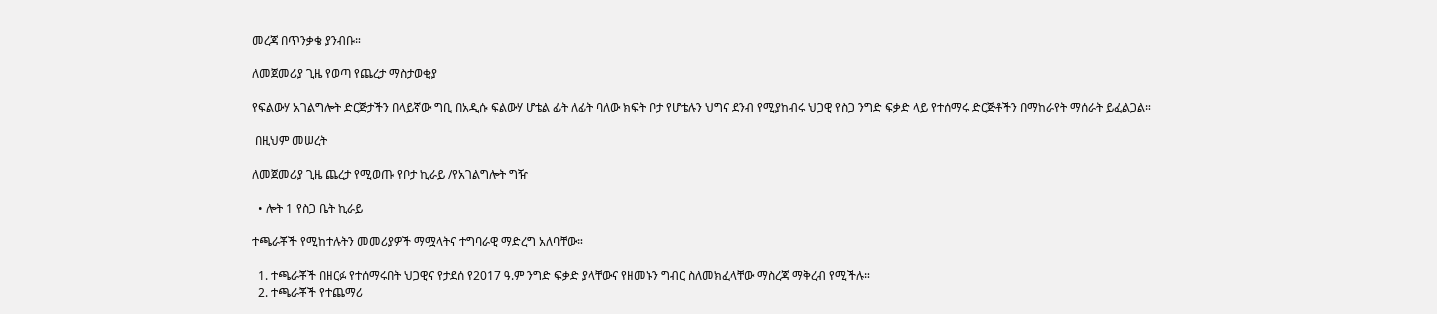መረጃ በጥንቃቄ ያንብቡ።

ለመጀመሪያ ጊዜ የወጣ የጨረታ ማስታወቂያ

የፍልውሃ አገልግሎት ድርጅታችን በላይኛው ግቢ በአዲሱ ፍልውሃ ሆቴል ፊት ለፊት ባለው ክፍት ቦታ የሆቴሉን ህግና ደንብ የሚያከብሩ ህጋዊ የስጋ ንግድ ፍቃድ ላይ የተሰማሩ ድርጅቶችን በማከራየት ማሰራት ይፈልጋል።

 በዚህም መሠረት

ለመጀመሪያ ጊዜ ጨረታ የሚወጡ የቦታ ኪራይ /የአገልግሎት ግዥ

  • ሎት 1 የስጋ ቤት ኪራይ

ተጫራቾች የሚከተሉትን መመሪያዎች ማሟላትና ተግባራዊ ማድረግ አለባቸው።

  1. ተጫራቾች በዘርፉ የተሰማሩበት ህጋዊና የታደሰ የ2017 ዓ.ም ንግድ ፍቃድ ያላቸውና የዘመኑን ግብር ስለመክፈላቸው ማስረጃ ማቅረብ የሚችሉ።
  2. ተጫራቾች የተጨማሪ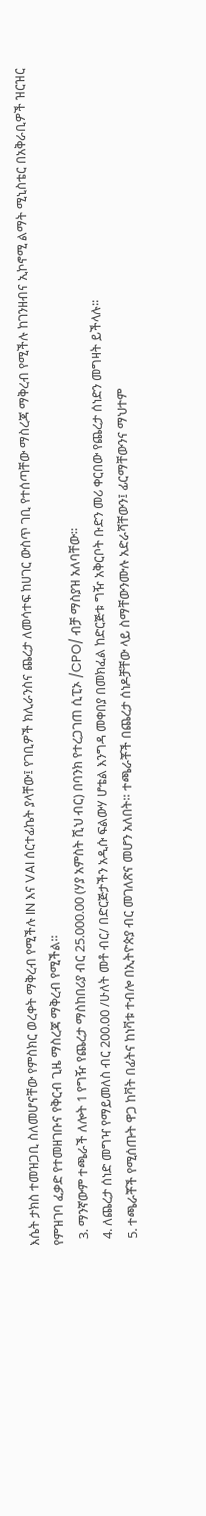እሴት ታክስ ተመዝጋቢ ስለመሆናቸው የምስክር ወረቀት ማቅረብ የሚችሉ IN እና VAI ሰርተፊኬት ያላቸው፤ የገቢዎች ክሊራንስና ጨረታ ለመሳተፍ ከሀገር ውስጥ ገቢ የተሰጣቸው ማስረጃ ማቅረብ የሚችሉ ከገንዘብና ኢኮኖሚ ልማት ሚኒስቴር በአቅራቢዎች ዝርዝር የምዝገባ ፈቃድ የተመዘገቡና የቅርብ ጊዜ ማስረጃ ማቅረብ የሚችል።
  3. ማንኛውም ተጫራች ለሎት 1 የግዥ የጨረታ ማስከበሪያ ብር 25.000.00 (ሃያ አምስት ሺህ ብር) በባንክ የተረጋገጠ ሲፒኦ /CPO/ ብቻ ማስያዝ አለባቸው።
  4. ለጨረታ ሰነድ መግዣ የማይመለስ ብር 200.00 /ሁለት መቶ ብር/ በድርጅታችን አዲሱ ፍልውሃ ሆቴል እንግዳ መቀበያ በመክፈል ከድርጅቱ ግዥ አቅርቦት ቡድን መሪ ቀርበው የጨረታ ሰነድን መግዛት ይችላሉ፡፡
  5. ተጫራቾች የሚሰጡት ዋጋ ከቫት በፊትና ከነቫቱ ተብሎ በኢትዮጵያ ብር መገለጽና መሆን አለበት። ተጫራቾች በጨረታ ሰነዶቻቸው ላይ ስማቸውንሙሉ አድራሻቸውን፤ ፊርማቸውንና ማህተም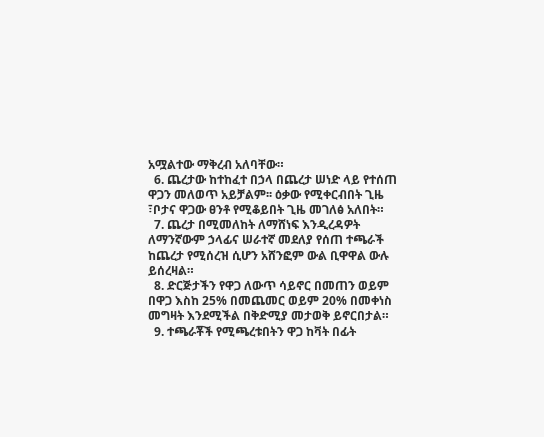አሟልተው ማቅረብ አለባቸው።
  6. ጨረታው ከተከፈተ በኃላ በጨረታ ሠነድ ላይ የተሰጠ ዋጋን መለወጥ አይቻልም፡፡ ዕቃው የሚቀርብበት ጊዜ ፣ቦታና ዋጋው ፀንቶ የሚቆይበት ጊዜ መገለፅ አለበት።
  7. ጨረታ በሚመለከት ለማሸነፍ እንዲረዳዎት ለማንኛውም ኃላፊና ሠራተኛ መደለያ የሰጠ ተጫራች ከጨረታ የሚሰረዝ ሲሆን አሸንፎም ውል ቢዋዋል ውሉ ይሰረዛል።
  8. ድርጅታችን የዋጋ ለውጥ ሳይኖር በመጠን ወይም በዋጋ እስከ 25% በመጨመር ወይም 20% በመቀነስ መግዛት እንደሚችል በቅድሚያ መታወቅ ይኖርበታል።
  9. ተጫራቾች የሚጫረቱበትን ዋጋ ከቫት በፊት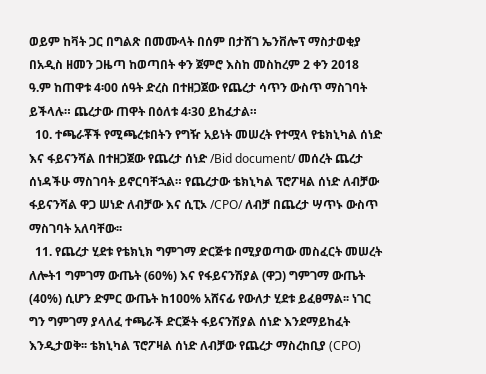ወይም ከቫት ጋር በግልጽ በመሙላት በሰም በታሸገ ኤንቨሎፕ ማስታወቂያ በአዲስ ዘመን ጋዜጣ ከወጣበት ቀን ጀምሮ እስከ መስከረም 2 ቀን 2018 ዓ.ም ከጠዋቱ 4፡00 ሰዓት ድረስ በተዘጋጀው የጨረታ ሳጥን ውስጥ ማስገባት ይችላሉ። ጨረታው ጠዋት በዕለቱ 4፡30 ይከፈታል።
  10. ተጫራቾች የሚጫረቱበትን የግዥ አይነት መሠረት የተሟላ የቴክኒካል ሰነድ እና ፋይናንሻል በተዘጋጀው የጨረታ ሰነድ /Bid document/ መሰረት ጨረታ ሰነዳችሁ ማስገባት ይኖርባቸኋል። የጨረታው ቴክኒካል ፕሮፖዛል ሰነድ ለብቻው ፋይናንሻል ዋጋ ሠነድ ለብቻው እና ሲፒኦ /CPO/ ለብቻ በጨረታ ሣጥኑ ውስጥ ማስገባት አለባቸው፡፡
  11. የጨረታ ሂደቱ የቴክኒክ ግምገማ ድርጅቱ በሚያወጣው መስፈርት መሠረት ለሎት1 ግምገማ ውጤት (60%) እና የፋይናንሽያል (ዋጋ) ግምገማ ውጤት (40%) ሲሆን ድምር ውጤት ከ1ዐዐ% አሸናፊ የውለታ ሂደቱ ይፈፀማል፡፡ ነገር ግን ግምገማ ያላለፈ ተጫራች ድርጅት ፋይናንሽያል ሰነድ እንደማይከፈት እንዲታወቅ፡፡ ቴክኒካል ፕሮፖዛል ሰነድ ለብቻው የጨረታ ማስረከቢያ (CPO)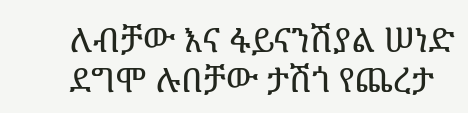ለብቻው እና ፋይናንሽያል ሠነድ ደግሞ ሉበቻው ታሽጎ የጨረታ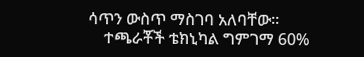ሳጥን ውስጥ ማስገባ አለባቸው፡፡
    ተጫራቾች ቴክኒካል ግምገማ 60%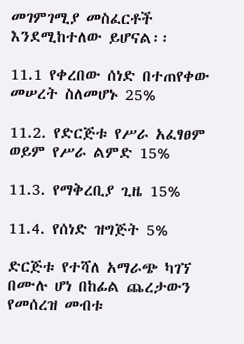መገምገሚያ መስፈርቶች እንደሚከተለው ይሆናል፡፡

11.1 የቀረበው ሰነድ በተጠየቀው መሠረት ስለመሆኑ 25%

11.2. የድርጅቱ የሥራ አፈፃፀም ወይም የሥራ ልምድ 15%

11.3. የማቅረቢያ ጊዜ 15%

11.4. የሰነድ ዝግጅት 5%

ድርጅቱ የተሻለ አማራጭ ካገኘ በሙሉ ሆነ በከፊል ጨረታውን የመሰረዝ መብቱ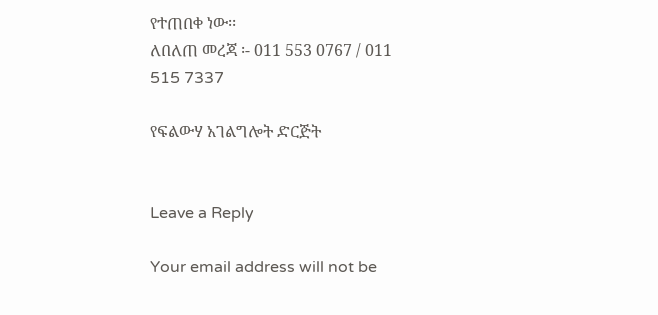የተጠበቀ ነው፡፡
ለበለጠ መረጃ ፡- 011 553 0767 / 011 515 7337

የፍልውሃ አገልግሎት ድርጅት


Leave a Reply

Your email address will not be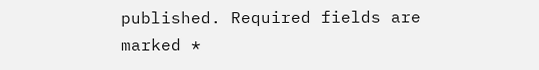published. Required fields are marked *